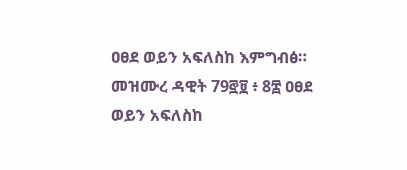ዐፀደ ወይን አፍለስከ እምግብፅ። መዝሙረ ዳዊት 79፸፱ ፥ 8፰ ዐፀደ ወይን አፍለስከ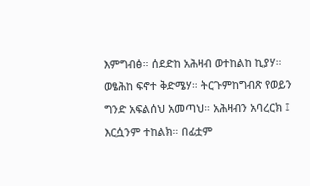እምግብፅ። ሰደድከ አሕዛብ ወተከልከ ኪያሃ። ወፄሕከ ፍኖተ ቅድሜሃ። ትርጉምከግብጽ የወይን ግንድ አፍልሰህ አመጣህ። አሕዛብን አባረርክ ፤ እርሷንም ተከልክ። በፊቷም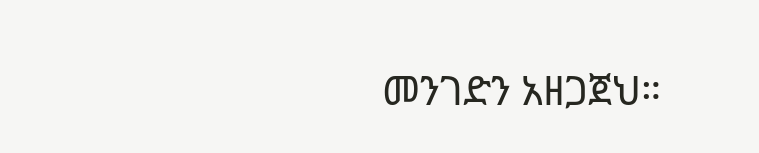መንገድን አዘጋጀህ።